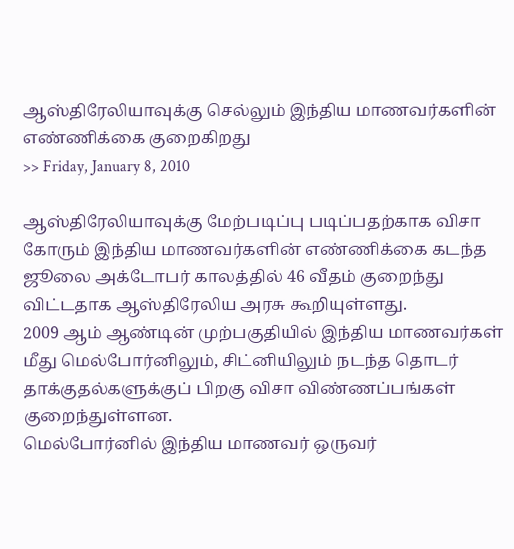ஆஸ்திரேலியாவுக்கு செல்லும் இந்திய மாணவர்களின் எண்ணிக்கை குறைகிறது
>> Friday, January 8, 2010

ஆஸ்திரேலியாவுக்கு மேற்படிப்பு படிப்பதற்காக விசா கோரும் இந்திய மாணவர்களின் எண்ணிக்கை கடந்த ஜூலை அக்டோபர் காலத்தில் 46 வீதம் குறைந்து விட்டதாக ஆஸ்திரேலிய அரசு கூறியுள்ளது.
2009 ஆம் ஆண்டின் முற்பகுதியில் இந்திய மாணவர்கள் மீது மெல்போர்னிலும், சிட்னியிலும் நடந்த தொடர் தாக்குதல்களுக்குப் பிறகு விசா விண்ணப்பங்கள் குறைந்துள்ளன.
மெல்போர்னில் இந்திய மாணவர் ஒருவர்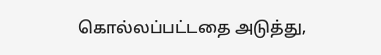கொல்லப்பட்டதை அடுத்து,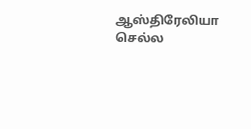ஆஸ்திரேலியா செல்ல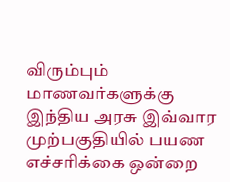விரும்பும் மாணவர்களுக்கு இந்திய அரசு இவ்வார முற்பகுதியில் பயண எச்சரிக்கை ஒன்றை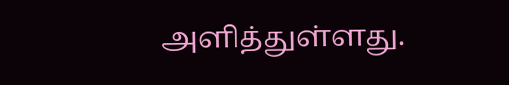அளித்துள்ளது.